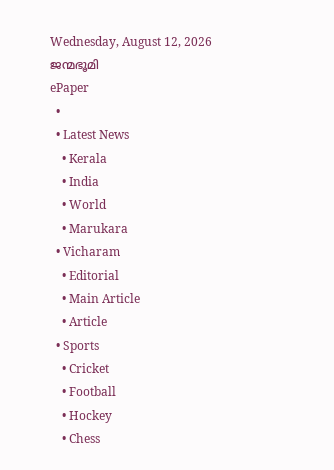Wednesday, August 12, 2026
ജന്മഭൂമി
ePaper
  •
  • Latest News
    • Kerala
    • India
    • World
    • Marukara
  • Vicharam
    • Editorial
    • Main Article
    • Article
  • Sports
    • Cricket
    • Football
    • Hockey
    • Chess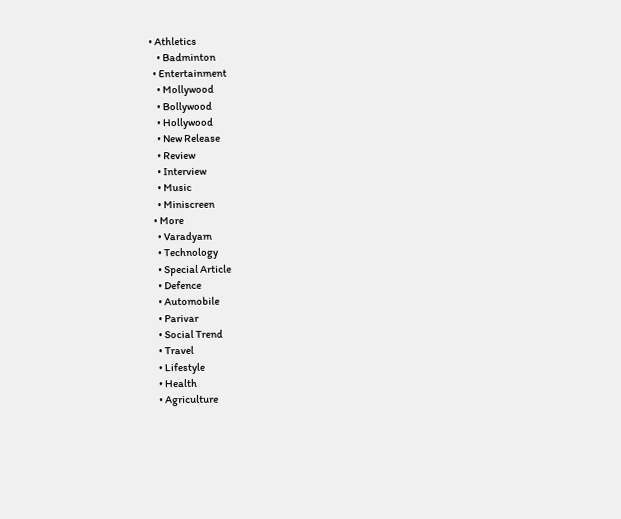• Athletics
    • Badminton
  • Entertainment
    • Mollywood
    • Bollywood
    • Hollywood
    • New Release
    • Review
    • Interview
    • Music
    • Miniscreen
  • More
    • Varadyam
    • Technology
    • Special Article
    • Defence
    • Automobile
    • Parivar
    • Social Trend
    • Travel
    • Lifestyle
    • Health
    • Agriculture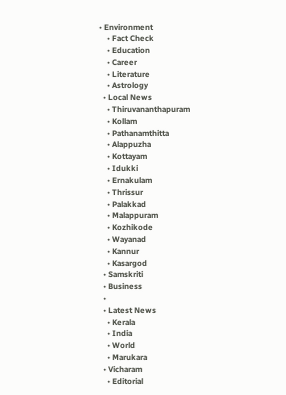• Environment
    • Fact Check
    • Education
    • Career
    • Literature
    • Astrology
  • Local News
    • Thiruvananthapuram
    • Kollam
    • Pathanamthitta
    • Alappuzha
    • Kottayam
    • Idukki
    • Ernakulam
    • Thrissur
    • Palakkad
    • Malappuram
    • Kozhikode
    • Wayanad
    • Kannur
    • Kasargod
  • Samskriti
  • Business
  •
  • Latest News
    • Kerala
    • India
    • World
    • Marukara
  • Vicharam
    • Editorial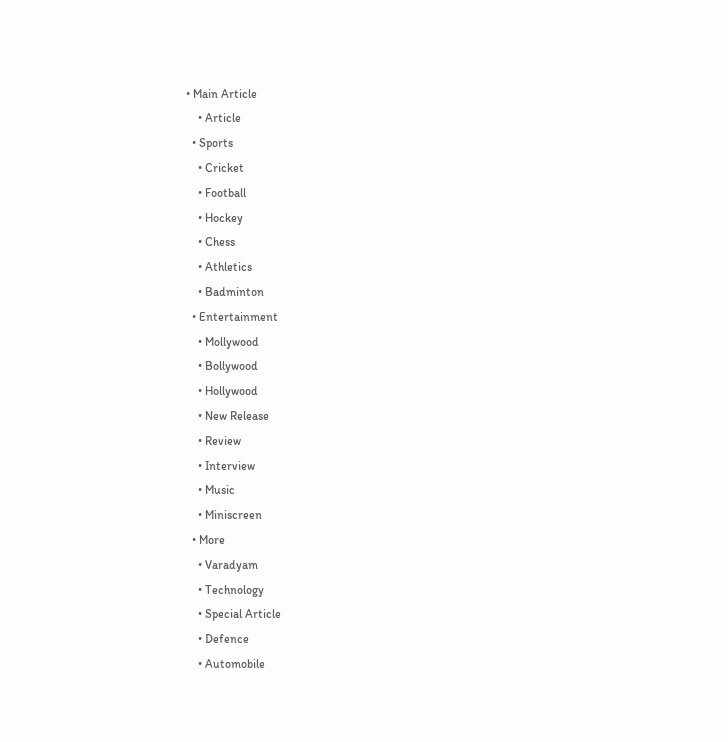• Main Article
    • Article
  • Sports
    • Cricket
    • Football
    • Hockey
    • Chess
    • Athletics
    • Badminton
  • Entertainment
    • Mollywood
    • Bollywood
    • Hollywood
    • New Release
    • Review
    • Interview
    • Music
    • Miniscreen
  • More
    • Varadyam
    • Technology
    • Special Article
    • Defence
    • Automobile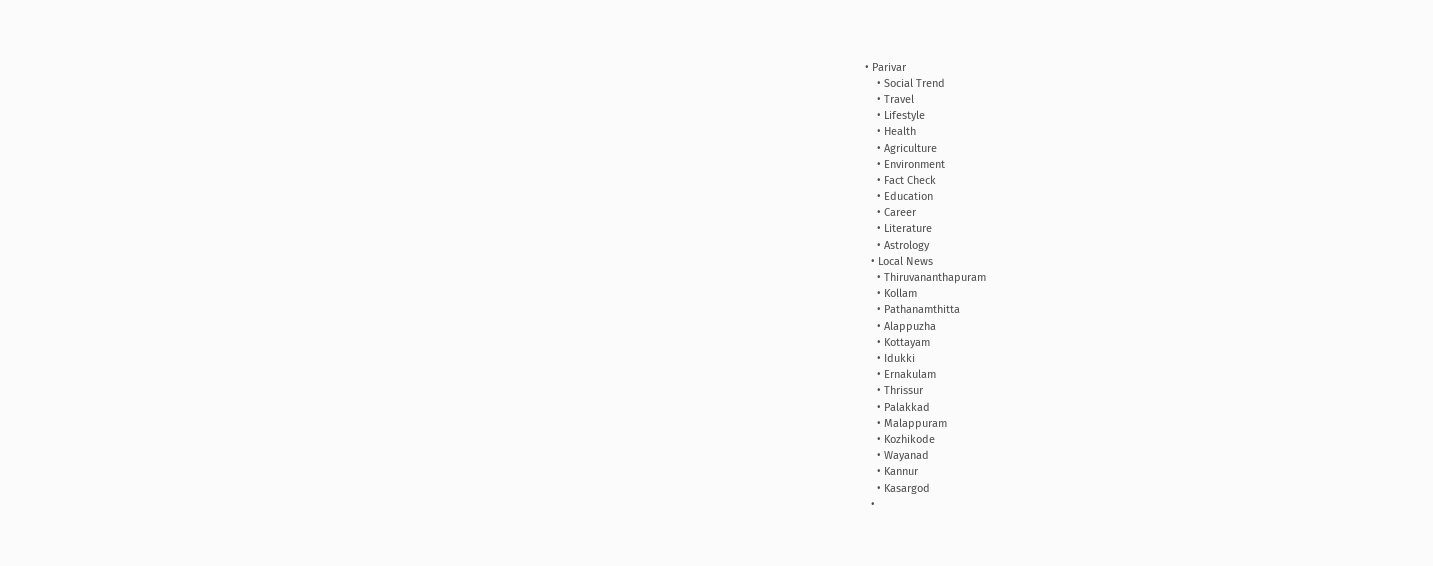• Parivar
    • Social Trend
    • Travel
    • Lifestyle
    • Health
    • Agriculture
    • Environment
    • Fact Check
    • Education
    • Career
    • Literature
    • Astrology
  • Local News
    • Thiruvananthapuram
    • Kollam
    • Pathanamthitta
    • Alappuzha
    • Kottayam
    • Idukki
    • Ernakulam
    • Thrissur
    • Palakkad
    • Malappuram
    • Kozhikode
    • Wayanad
    • Kannur
    • Kasargod
  •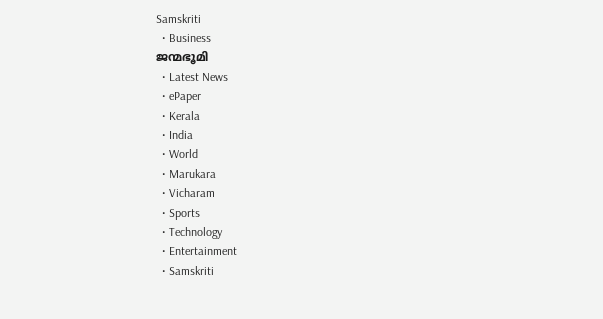Samskriti
  • Business
ജന്മഭൂമി
  • Latest News
  • ePaper
  • Kerala
  • India
  • World
  • Marukara
  • Vicharam
  • Sports
  • Technology
  • Entertainment
  • Samskriti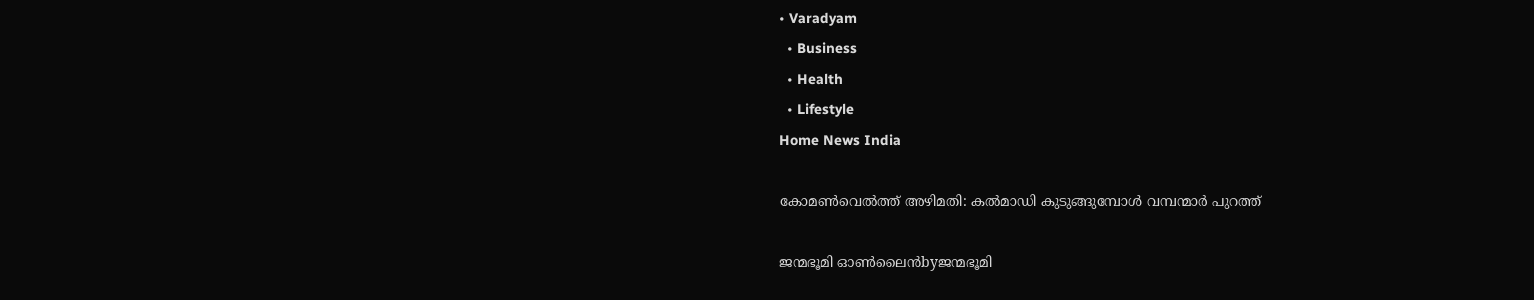• Varadyam
  • Business
  • Health
  • Lifestyle
Home News India

കോമണ്‍വെല്‍ത്ത്‌ അഴിമതി: കല്‍മാഡി കുടുങ്ങുമ്പോള്‍ വമ്പന്മാര്‍ പുറത്ത്‌

ജന്മഭൂമി ഓണ്‍ലൈന്‍byജന്മഭൂമി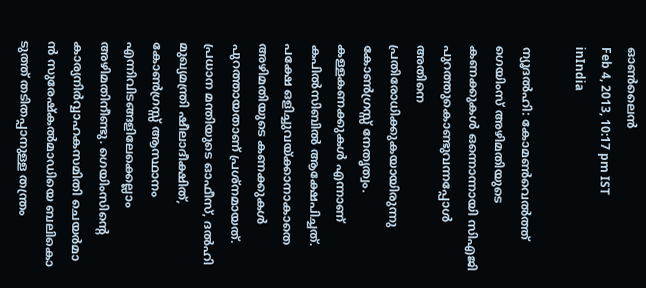ഓണ്‍ലൈന്‍
Feb 4, 2013, 10:17 pm IST
inIndia

ന്യൂദല്‍ഹി: കോമണ്‍വെല്‍ത്ത്‌ ഗെയിംസ്‌ അഴിമതിയുടെ കണക്കുകള്‍ ഒന്നൊന്നായി സിഎജി പുറത്തുകൊണ്ടുവന്നപ്പോള്‍ അതിനെ പ്രതിരോധിക്കുകയായിരുന്നു കോണ്‍ഗ്രസ്സ്‌ നേതൃത്വം. കള്ളകണക്കുകള്‍ എന്നാണ്‌ കപില്‍സിബില്‍ ആക്ഷേപിച്ചത്‌. പക്ഷേ ഒളിച്ചുവയ്‌ക്കാനാകാതെ അഴിമതിയുടെ കണക്കുകള്‍ പുറത്തായതാണ്‌ പ്രശ്നമായത്‌. പ്രധാന മന്തിയുടെ ഓഫീസ്‌, ദല്‍ഹി മുഖ്യമന്ത്രി ഷീലാദീക്ഷിത്‌, കോണ്‍ഗ്രസ്സ്‌ ആസ്ഥാനം എന്നിവിടങ്ങളിലേക്കെല്ലാം അഴിമതിനീണ്ടു. ഗെയിംസിന്റെ കാര്യനിര്‍വ്വാഹകസമിതി ചെയര്‍മാ ന്‍ സുരേഷ്കല്‍മാഡിയെ ബലികൊ ടുത്ത്‌ തടിതപ്പാനുള്ള തന്ത്രം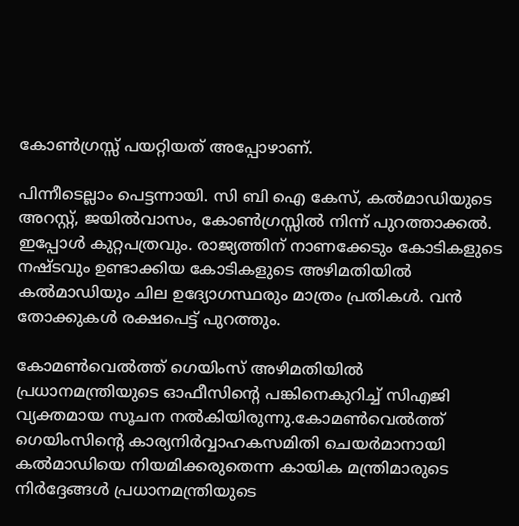കോണ്‍ഗ്രസ്സ്‌ പയറ്റിയത്‌ അപ്പോഴാണ്‌.

പിന്നീടെല്ലാം പെട്ടന്നായി. സി ബി ഐ കേസ്‌, കല്‍മാഡിയുടെ അറസ്റ്റ്‌, ജയില്‍വാസം, കോണ്‍ഗ്രസ്സില്‍ നിന്ന്‌ പുറത്താക്കല്‍. ഇപ്പോള്‍ കുറ്റപത്രവും. രാജ്യത്തിന്‌ നാണക്കേടും കോടികളുടെ നഷ്ടവും ഉണ്ടാക്കിയ കോടികളുടെ അഴിമതിയില്‍ കല്‍മാഡിയും ചില ഉദ്യോഗസ്ഥരും മാത്രം പ്രതികള്‍. വന്‍ തോക്കുകള്‍ രക്ഷപെട്ട്‌ പുറത്തും.

കോമണ്‍വെല്‍ത്ത്‌ ഗെയിംസ്‌ അഴിമതിയില്‍ പ്രധാനമന്ത്രിയുടെ ഓഫീസിന്റെ പങ്കിനെകുറിച്ച്‌ സിഎജി വ്യക്തമായ സൂചന നല്‍കിയിരുന്നു.കോമണ്‍വെല്‍ത്ത്‌ ഗെയിംസിന്റെ കാര്യനിര്‍വ്വാഹകസമിതി ചെയര്‍മാനായി കല്‍മാഡിയെ നിയമിക്കരുതെന്ന കായിക മന്ത്രിമാരുടെ നിര്‍ദ്ദേങ്ങള്‍ പ്രധാനമന്ത്രിയുടെ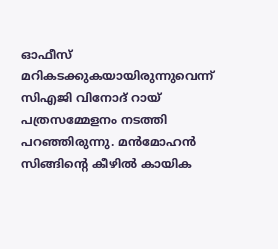ഓഫീസ്‌ മറികടക്കുകയായിരുന്നുവെന്ന്‌ സിഎജി വിനോദ്‌ റായ്‌ പത്രസമ്മേളനം നടത്തി പറഞ്ഞിരുന്നു. മന്‍മോഹന്‍ സിങ്ങിന്റെ കീഴില്‍ കായിക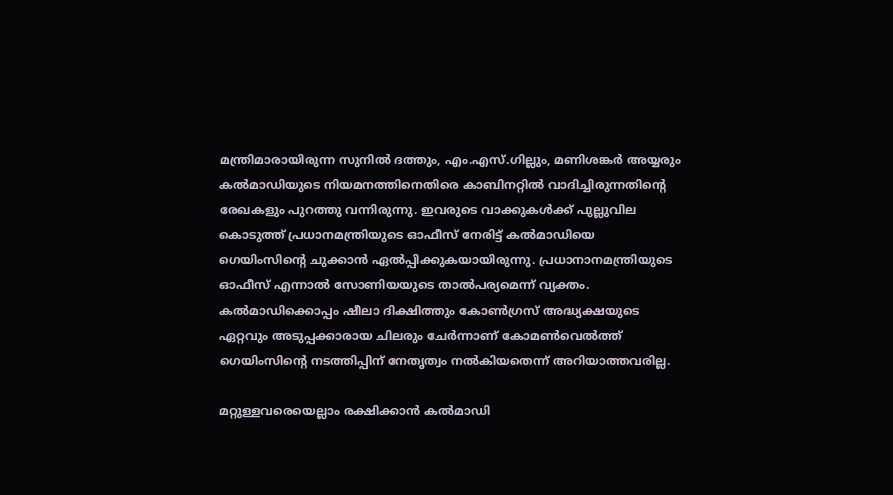മന്ത്രിമാരായിരുന്ന സുനില്‍ ദത്തും, എം.എസ്‌.ഗില്ലും, മണിശങ്കര്‍ അയ്യരും കല്‍മാഡിയുടെ നിയമനത്തിനെതിരെ കാബിനറ്റില്‍ വാദിച്ചിരുന്നതിന്റെ രേഖകളും പുറത്തു വന്നിരുന്നു. ഇവരുടെ വാക്കുകള്‍ക്ക്‌ പുല്ലുവില കൊടുത്ത്‌ പ്രധാനമന്ത്രിയുടെ ഓഫീസ്‌ നേരിട്ട്‌ കല്‍മാഡിയെ ഗെയിംസിന്റെ ചുക്കാന്‍ ഏല്‍പ്പിക്കുകയായിരുന്നു. പ്രധാനാനമന്ത്രിയുടെ ഓഫീസ്‌ എന്നാല്‍ സോണിയയുടെ താല്‍പര്യമെന്ന്‌ വ്യക്തം. കല്‍മാഡിക്കൊപ്പം ഷീലാ ദിക്ഷിത്തും കോണ്‍ഗ്രസ്‌ അദ്ധ്യക്ഷയുടെ ഏറ്റവും അടുപ്പക്കാരായ ചിലരും ചേര്‍ന്നാണ്‌ കോമണ്‍വെല്‍ത്ത്‌ ഗെയിംസിന്റെ നടത്തിപ്പിന്‌ നേതൃത്വം നല്‍കിയതെന്ന്‌ അറിയാത്തവരില്ല.

മറ്റുള്ളവരെയെല്ലാം രക്ഷിക്കാന്‍ കല്‍മാഡി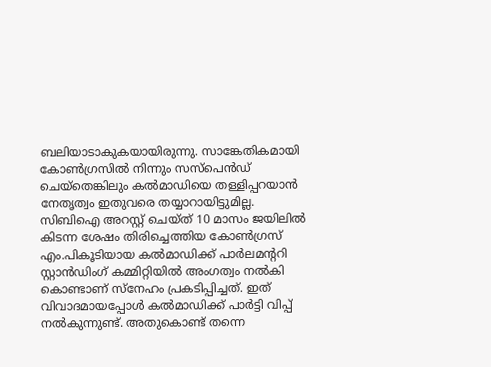ബലിയാടാകുകയായിരുന്നു. സാങ്കേതികമായി കോണ്‍ഗ്രസില്‍ നിന്നും സസ്പെന്‍ഡ്‌ ചെയ്തെങ്കിലും കല്‍മാഡിയെ തള്ളിപ്പറയാന്‍ നേതൃത്വം ഇതുവരെ തയ്യാറായിട്ടുമില്ല. സിബിഐ അറസ്റ്റ്‌ ചെയ്ത്‌ 10 മാസം ജയിലില്‍ കിടന്ന ശേഷം തിരിച്ചെത്തിയ കോണ്‍ഗ്രസ്‌ എം.പികൂടിയായ കല്‍മാഡിക്ക്‌ പാര്‍ലമന്ററി സ്റ്റാന്‍ഡിംഗ്‌ കമ്മിറ്റിയില്‍ അംഗത്വം നല്‍കി കൊണ്ടാണ്‌ സ്നേഹം പ്രകടിപ്പിച്ചത്‌. ഇത്‌ വിവാദമായപ്പോള്‍ കല്‍മാഡിക്ക്‌ പാര്‍ട്ടി വിപ്പ്‌ നല്‍കുന്നുണ്ട്‌. അതുകൊണ്ട്‌ തന്നെ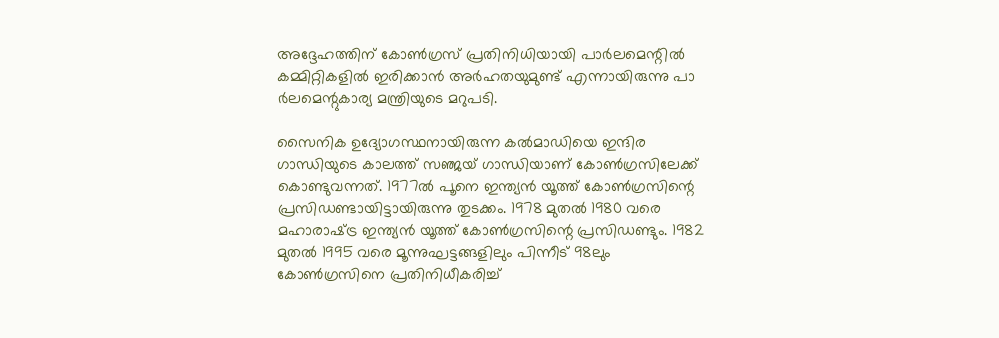അദ്ദേഹത്തിന്‌ കോണ്‍ഗ്രസ്‌ പ്രതിനിധിയായി പാര്‍ലമെന്റില്‍ കമ്മിറ്റികളില്‍ ഇരിക്കാന്‍ അര്‍ഹതയുമുണ്ട്‌ എന്നായിരുന്നു പാ ര്‍ലമെന്റുകാര്യ മന്ത്രിയുടെ മറുപടി.

സൈനിക ഉദ്യോഗസ്ഥനായിരുന്ന കല്‍മാഡിയെ ഇന്ദിര ഗാന്ധിയുടെ കാലത്ത്‌ സഞ്ജയ്‌ ഗാന്ധിയാണ്‌ കോണ്‍ഗ്രസിലേക്ക്‌ കൊണ്ടുവന്നത്‌. 1977ല്‍ പൂനെ ഇന്ത്യന്‍ യൂത്ത്‌ കോണ്‍ഗ്രസിന്റെ പ്രസിഡണ്ടായിട്ടായിരുന്നു തുടക്കം. 1978 മുതല്‍ 1980 വരെ മഹാരാഷ്‌ട്ര ഇന്ത്യന്‍ യൂത്ത്‌ കോണ്‍ഗ്രസിന്റെ പ്രസിഡണ്ടും. 1982 മുതല്‍ 1995 വരെ മൂന്നുഘട്ടങ്ങളിലും പിന്നീട്‌ 98ലും കോണ്‍ഗ്രസിനെ പ്രതിനിധീകരിച്ച്‌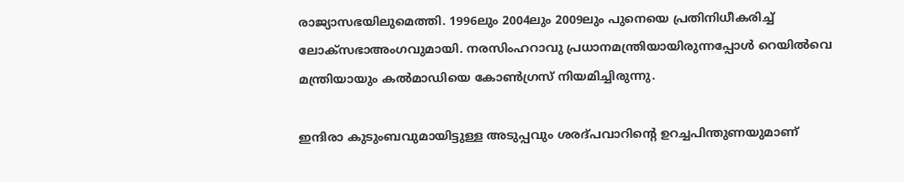രാജ്യാസഭയിലുമെത്തി. 1996ലും 2004ലും 2009ലും പുനെയെ പ്രതിനിധീകരിച്ച്‌ ലോക്സഭാഅംഗവുമായി. നരസിംഹറാവു പ്രധാനമന്ത്രിയായിരുന്നപ്പോള്‍ റെയില്‍വെ മന്ത്രിയായും കല്‍മാഡിയെ കോണ്‍ഗ്രസ്‌ നിയമിച്ചിരുന്നു.

ഇന്ദിരാ കുടുംബവുമായിട്ടുള്ള അടുപ്പവും ശരദ്പവാറിന്റെ ഉറച്ചപിന്തുണയുമാണ്‌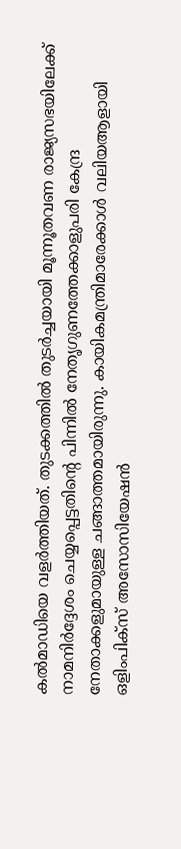കല്‍മാഡിയെ വളര്‍ത്തിയത്‌. തുടക്കത്തില്‍ തുടര്‍ച്ചയായി മൂന്നൂതവണ രാജ്യസഭയിലേക്ക്‌ നാമനിര്‍ദ്ദേശം ചെയ്യപ്പെട്ടതിന്റെ പിന്നില്‍ നേതൃഗുണത്തേക്കാളുപരി കേന്ദ്ര നേതാക്കളുമായുള്ള ചങ്ങാത്തമായിരുന്നു. കായികമന്ത്രിമാരേക്കാള്‍ വലിയആളായി ഒളിംപിക്സ്‌ അസോസിയേഷന്‍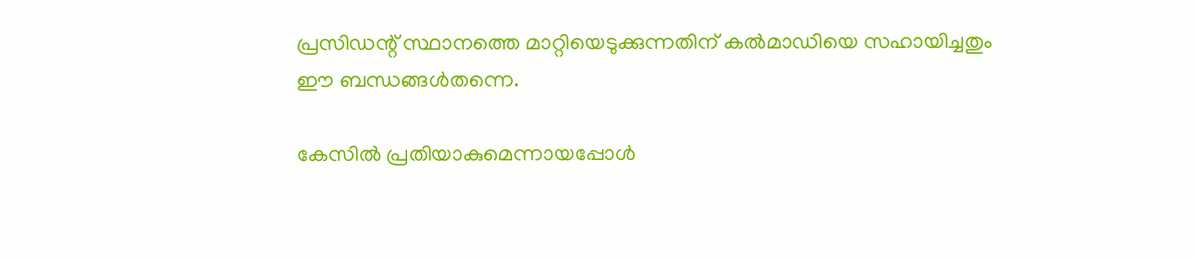പ്രസിഡന്റ്‌ സ്ഥാനത്തെ മാറ്റിയെടുക്കുന്നതിന്‌ കല്‍മാഡിയെ സഹായിച്ചതും ഈ ബന്ധങ്ങള്‍തന്നെ.

കേസില്‍ പ്രതിയാകുമെന്നായപ്പോള്‍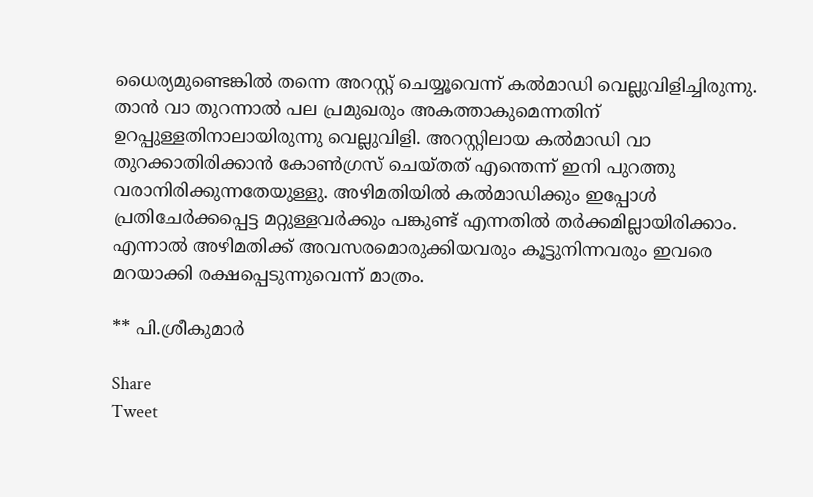ധൈര്യമുണ്ടെങ്കില്‍ തന്നെ അറസ്റ്റ്‌ ചെയ്യൂവെന്ന്‌ കല്‍മാഡി വെല്ലുവിളിച്ചിരുന്നു. താന്‍ വാ തുറന്നാല്‍ പല പ്രമുഖരും അകത്താകുമെന്നതിന്‌ ഉറപ്പുള്ളതിനാലായിരുന്നു വെല്ലുവിളി. അറസ്റ്റിലായ കല്‍മാഡി വാ തുറക്കാതിരിക്കാന്‍ കോണ്‍ഗ്രസ്‌ ചെയ്തത്‌ എന്തെന്ന്‌ ഇനി പുറത്തു വരാനിരിക്കുന്നതേയുള്ളു. അഴിമതിയില്‍ കല്‍മാഡിക്കും ഇപ്പോള്‍ പ്രതിചേര്‍ക്കപ്പെട്ട മറ്റുള്ളവര്‍ക്കും പങ്കുണ്ട്‌ എന്നതില്‍ തര്‍ക്കമില്ലായിരിക്കാം. എന്നാല്‍ അഴിമതിക്ക്‌ അവസരമൊരുക്കിയവരും കൂട്ടുനിന്നവരും ഇവരെ മറയാക്കി രക്ഷപ്പെടുന്നുവെന്ന്‌ മാത്രം.

** പി.ശ്രീകുമാര്‍

Share
Tweet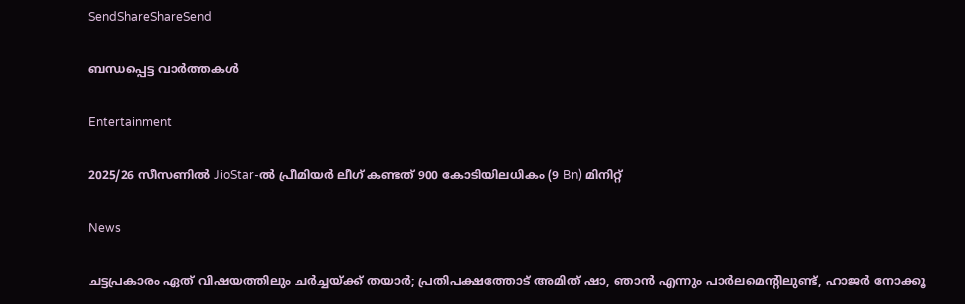SendShareShareSend

ബന്ധപ്പെട്ട വാര്‍ത്തകള്‍

Entertainment

2025/26 സീസണിൽ JioStar-ൽ പ്രീമിയർ ലീഗ് കണ്ടത് 900 കോടിയിലധികം (9 Bn) മിനിറ്റ്

News

ചട്ടപ്രകാരം ഏത് വിഷയത്തിലും ചർച്ചയ്‌ക്ക് തയാർ; പ്രതിപക്ഷത്തോട് അമിത് ഷാ, ഞാൻ എന്നും പാർലമെന്റിലുണ്ട്, ഹാജർ നോക്കൂ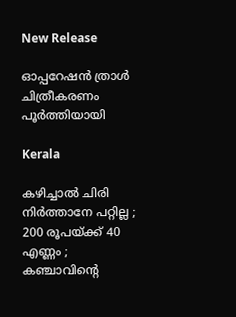New Release

ഓപ്പറേഷൻ ത്രാൾ ചിത്രീകരണം പൂർത്തിയായി

Kerala

കഴിച്ചാൽ ചിരി നിർത്താനേ പറ്റില്ല ; 200 രൂപയ്‌ക്ക് 40 എണ്ണം ; കഞ്ചാവിന്റെ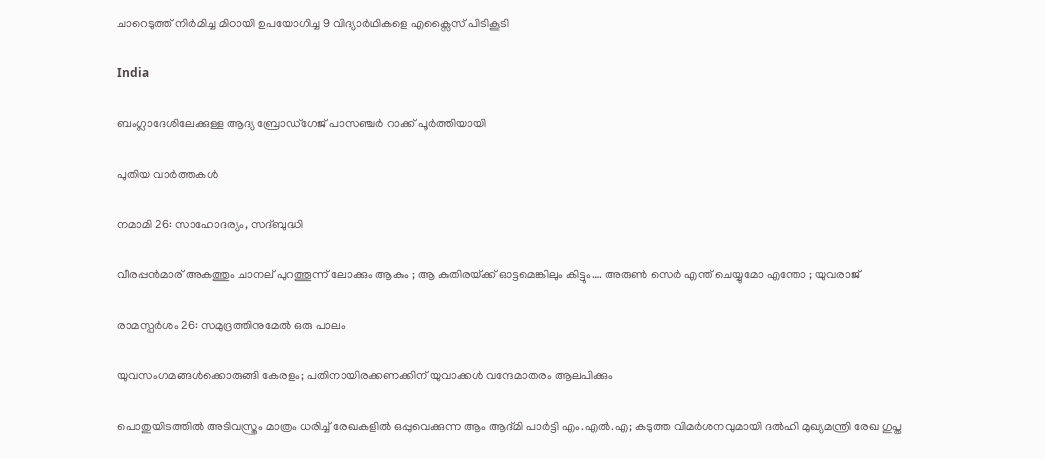ചാറെടുത്ത് നിർമിച്ച മിഠായി ഉപയോഗിച്ച 9 വിദ്യാർഥികളെ എക്സൈസ് പിടികൂടി

India

ബംഗ്ലാദേശിലേക്കുള്ള ആദ്യ ബ്രോഡ്ഗേജ് പാസഞ്ചര്‍ റാക്ക് പൂര്‍ത്തിയായി

പുതിയ വാര്‍ത്തകള്‍

നമാമി 26: സാഹോദര്യം, സദ്ബുദ്ധി

വീരപ്പന്‍മാര് അകത്തും ചാനല് പുറത്തൂന്ന് ലോക്കും ആകും ; ആ കുതിരയ്‌ക്ക് ഓട്ടമെങ്കിലും കിട്ടും…. അരുണ്‍ സെര്‍ എന്ത് ചെയ്യുമോ എന്തോ ; യുവരാജ്

രാമസ്പര്‍ശം 26: സമുദ്രത്തിനുമേല്‍ ഒരു പാലം

യുവസംഗമങ്ങള്‍ക്കൊരുങ്ങി കേരളം; പതിനായിരക്കണക്കിന് യുവാക്കള്‍ വന്ദേമാതരം ആലപിക്കും

പൊതുയിടത്തിൽ അടിവസ്ത്രം മാത്രം ധരിച്ച് രേഖകളിൽ ഒപ്പുവെക്കുന്ന ആം ആദ്മി പാർട്ടി എം.എൽ.എ; കടുത്ത വിമർശനവുമായി ദല്‍ഹി മുഖ്യമന്ത്രി രേഖ ഗുപ്ത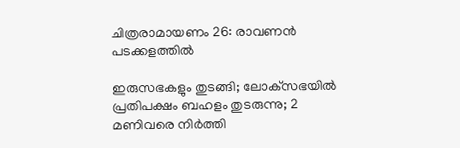ചിത്രരാമായണം 26: രാവണന്‍ പടക്കളത്തില്‍

ഇരുസഭകളും തുടങ്ങി; ലോക്‌സഭയിൽ പ്രതിപക്ഷം ബഹളം തുടരുന്നു; 2 മണിവരെ നിർത്തി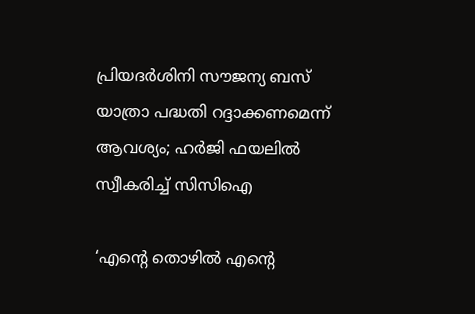പ്രിയദർശിനി സൗജന്യ ബസ് യാത്രാ പദ്ധതി റദ്ദാക്കണമെന്ന് ആവശ്യം; ഹർജി ഫയലിൽ സ്വീകരിച്ച് സിസിഐ

‘എന്റെ തൊഴിൽ എന്റെ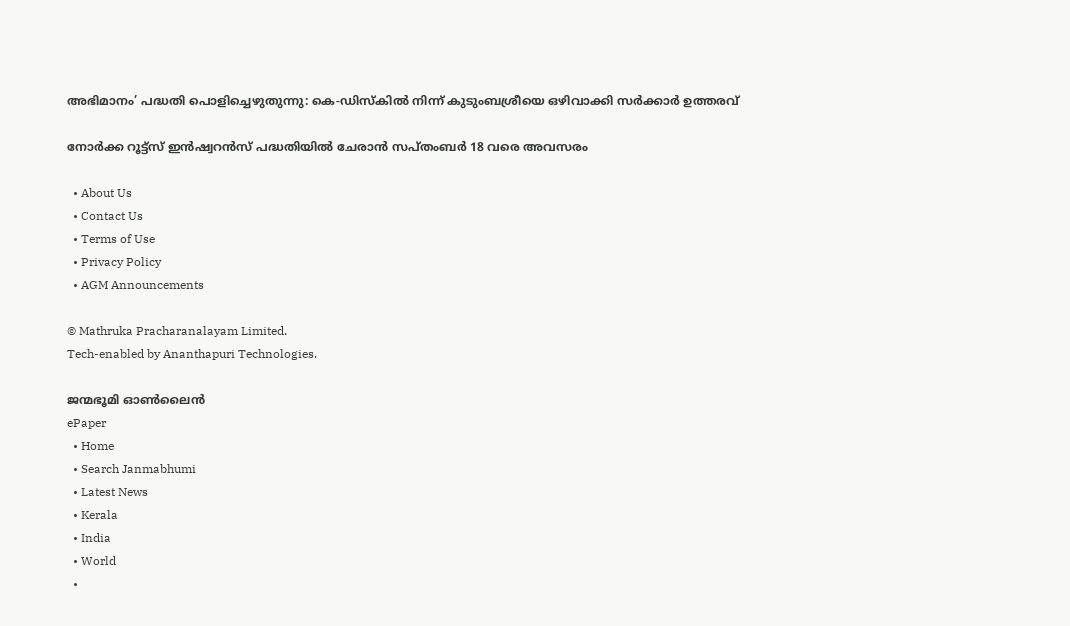അഭിമാനം’ പദ്ധതി പൊളിച്ചെഴുതുന്നു: കെ-ഡിസ്കിൽ നിന്ന് കുടുംബശ്രീയെ ഒഴിവാക്കി സർക്കാർ ഉത്തരവ്

നോര്‍ക്ക റൂട്ട്‌സ് ഇന്‍ഷ്വറന്‍സ് പദ്ധതിയില്‍ ചേരാന്‍ സപ്തംബര്‍ 18 വരെ അവസരം

  • About Us
  • Contact Us
  • Terms of Use
  • Privacy Policy
  • AGM Announcements

© Mathruka Pracharanalayam Limited.
Tech-enabled by Ananthapuri Technologies.

ജന്മഭൂമി ഓണ്‍ലൈന്‍
ePaper
  • Home
  • Search Janmabhumi
  • Latest News
  • Kerala
  • India
  • World
  •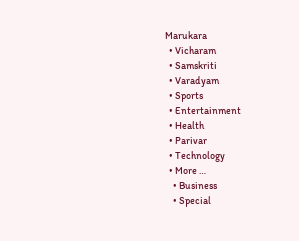Marukara
  • Vicharam
  • Samskriti
  • Varadyam
  • Sports
  • Entertainment
  • Health
  • Parivar
  • Technology
  • More …
    • Business
    • Special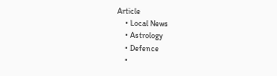Article
    • Local News
    • Astrology
    • Defence
    •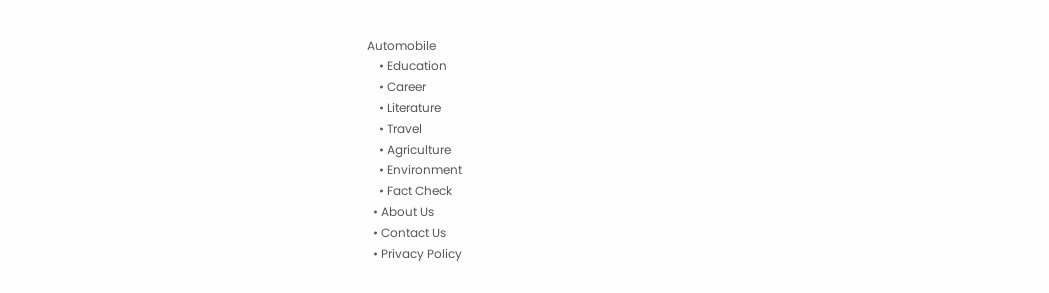Automobile
    • Education
    • Career
    • Literature
    • Travel
    • Agriculture
    • Environment
    • Fact Check
  • About Us
  • Contact Us
  • Privacy Policy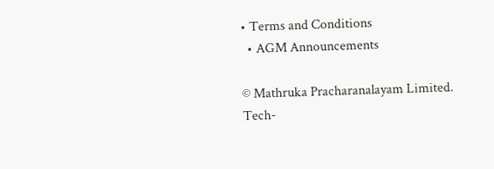• Terms and Conditions
  • AGM Announcements

© Mathruka Pracharanalayam Limited.
Tech-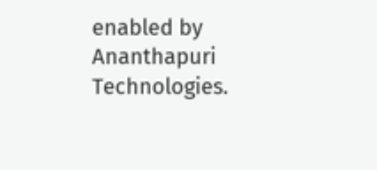enabled by Ananthapuri Technologies.